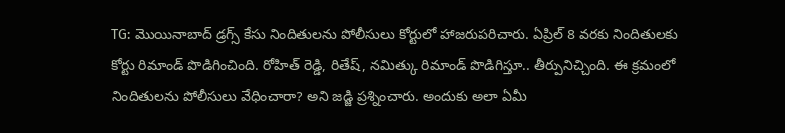TG: మొయినాబాద్ డ్రగ్స్ కేసు నిందితులను పోలీసులు కోర్టులో హాజరుపరిచారు. ఏప్రిల్ 8 వరకు నిందితులకు కోర్టు రిమాండ్ పొడిగించింది. రోహిత్ రెడ్డి, రితేష్, నమిత్కు రిమాండ్ పొడిగిస్తూ.. తీర్పునిచ్చింది. ఈ క్రమంలో నిందితులను పోలీసులు వేధించారా? అని జడ్జి ప్రశ్నించారు. అందుకు అలా ఏమీ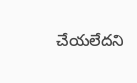చేయలేదని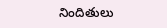నిందితులు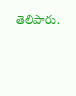తెలిపారు.